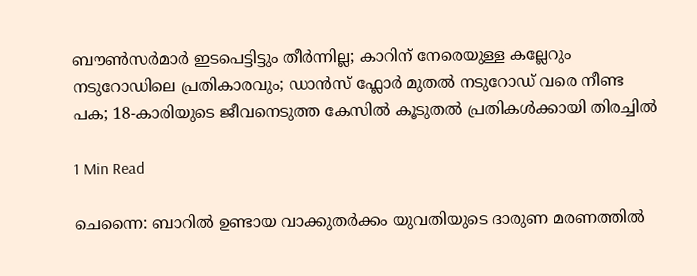ബൗൺസർമാർ ഇടപെട്ടിട്ടും തീർന്നില്ല; കാറിന് നേരെയുള്ള കല്ലേറും നടുറോഡിലെ പ്രതികാരവും; ഡാൻസ് ഫ്ലോർ മുതൽ നടുറോഡ് വരെ നീണ്ട പക; 18-കാരിയുടെ ജീവനെടുത്ത കേസിൽ കൂടുതൽ പ്രതികൾക്കായി തിരച്ചിൽ

1 Min Read

ചെന്നൈ: ബാറിൽ ഉണ്ടായ വാക്കുതർക്കം യുവതിയുടെ ദാരുണ മരണത്തിൽ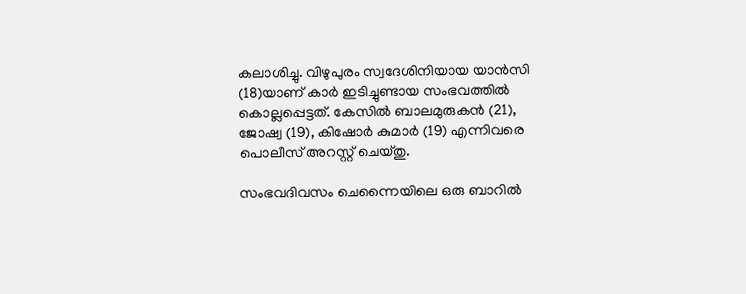കലാശിച്ചു. വിഴുപുരം സ്വദേശിനിയായ യാൻസി (18)യാണ് കാർ ഇടിച്ചുണ്ടായ സംഭവത്തിൽ കൊല്ലപ്പെട്ടത്. കേസിൽ ബാലമുരുകൻ (21), ജോഷ്വ (19), കിഷോർ കുമാർ (19) എന്നിവരെ പൊലീസ് അറസ്റ്റ് ചെയ്തു.

സംഭവദിവസം ചെന്നൈയിലെ ഒരു ബാറിൽ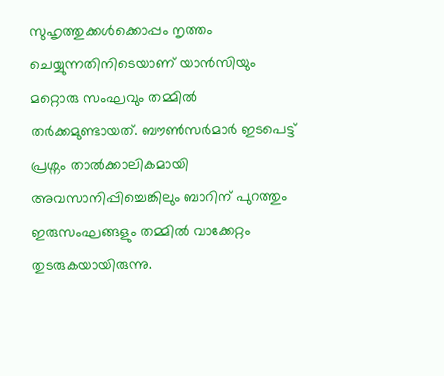സുഹൃത്തുക്കൾക്കൊപ്പം നൃത്തം ചെയ്യുന്നതിനിടെയാണ് യാൻസിയും മറ്റൊരു സംഘവും തമ്മിൽ തർക്കമുണ്ടായത്. ബൗൺസർമാർ ഇടപെട്ട് പ്രശ്നം താൽക്കാലികമായി അവസാനിപ്പിച്ചെങ്കിലും ബാറിന് പുറത്തും ഇരുസംഘങ്ങളും തമ്മിൽ വാക്കേറ്റം തുടരുകയായിരുന്നു.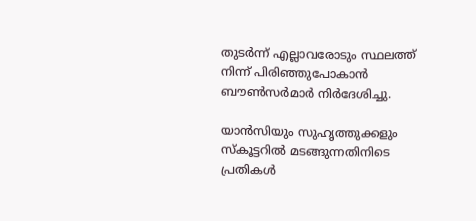തുടർന്ന് എല്ലാവരോടും സ്ഥലത്ത് നിന്ന് പിരിഞ്ഞുപോകാൻ ബൗൺസർമാർ നിർദേശിച്ചു.

യാൻസിയും സുഹൃത്തുക്കളും സ്കൂട്ടറിൽ മടങ്ങുന്നതിനിടെ പ്രതികൾ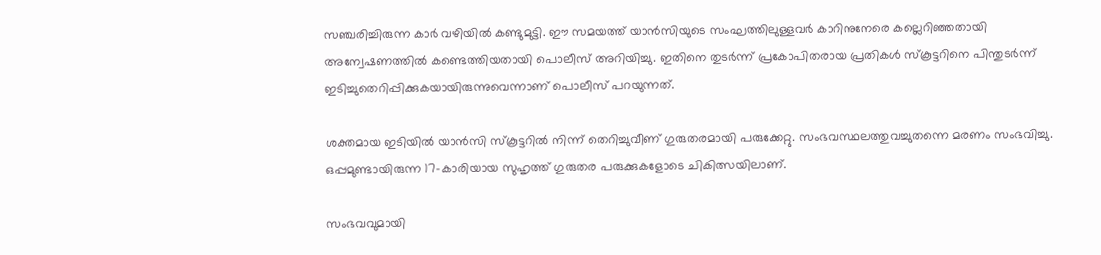സഞ്ചരിച്ചിരുന്ന കാർ വഴിയിൽ കണ്ടുമുട്ടി. ഈ സമയത്ത് യാൻസിയുടെ സംഘത്തിലുള്ളവർ കാറിനുനേരെ കല്ലെറിഞ്ഞതായി അന്വേഷണത്തിൽ കണ്ടെത്തിയതായി പൊലീസ് അറിയിച്ചു. ഇതിനെ തുടർന്ന് പ്രകോപിതരായ പ്രതികൾ സ്കൂട്ടറിനെ പിന്തുടർന്ന് ഇടിച്ചുതെറിപ്പിക്കുകയായിരുന്നുവെന്നാണ് പൊലീസ് പറയുന്നത്.

ശക്തമായ ഇടിയിൽ യാൻസി സ്കൂട്ടറിൽ നിന്ന് തെറിച്ചുവീണ് ഗുരുതരമായി പരുക്കേറ്റു. സംഭവസ്ഥലത്തുവച്ചുതന്നെ മരണം സംഭവിച്ചു. ഒപ്പമുണ്ടായിരുന്ന 17-കാരിയായ സുഹൃത്ത് ഗുരുതര പരുക്കുകളോടെ ചികിത്സയിലാണ്.

സംഭവവുമായി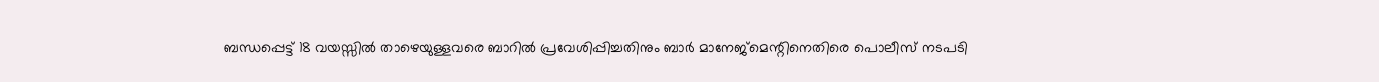ബന്ധപ്പെട്ട് 18 വയസ്സിൽ താഴെയുള്ളവരെ ബാറിൽ പ്രവേശിപ്പിച്ചതിനും ബാർ മാനേജ്മെന്റിനെതിരെ പൊലീസ് നടപടി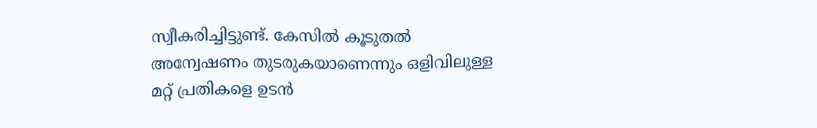സ്വീകരിച്ചിട്ടുണ്ട്. കേസിൽ കൂടുതൽ അന്വേഷണം തുടരുകയാണെന്നും ഒളിവിലുള്ള മറ്റ് പ്രതികളെ ഉടൻ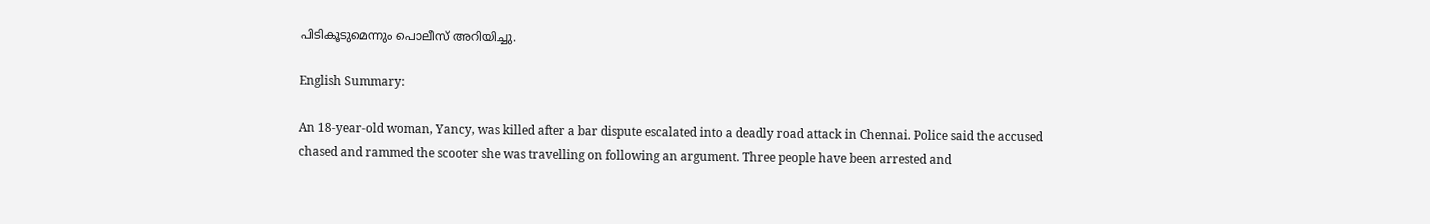പിടികൂടുമെന്നും പൊലീസ് അറിയിച്ചു.

English Summary:

An 18-year-old woman, Yancy, was killed after a bar dispute escalated into a deadly road attack in Chennai. Police said the accused chased and rammed the scooter she was travelling on following an argument. Three people have been arrested and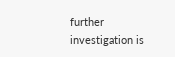further investigation is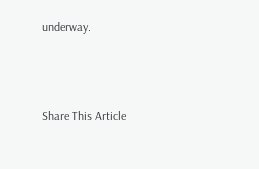underway.



Share This Article